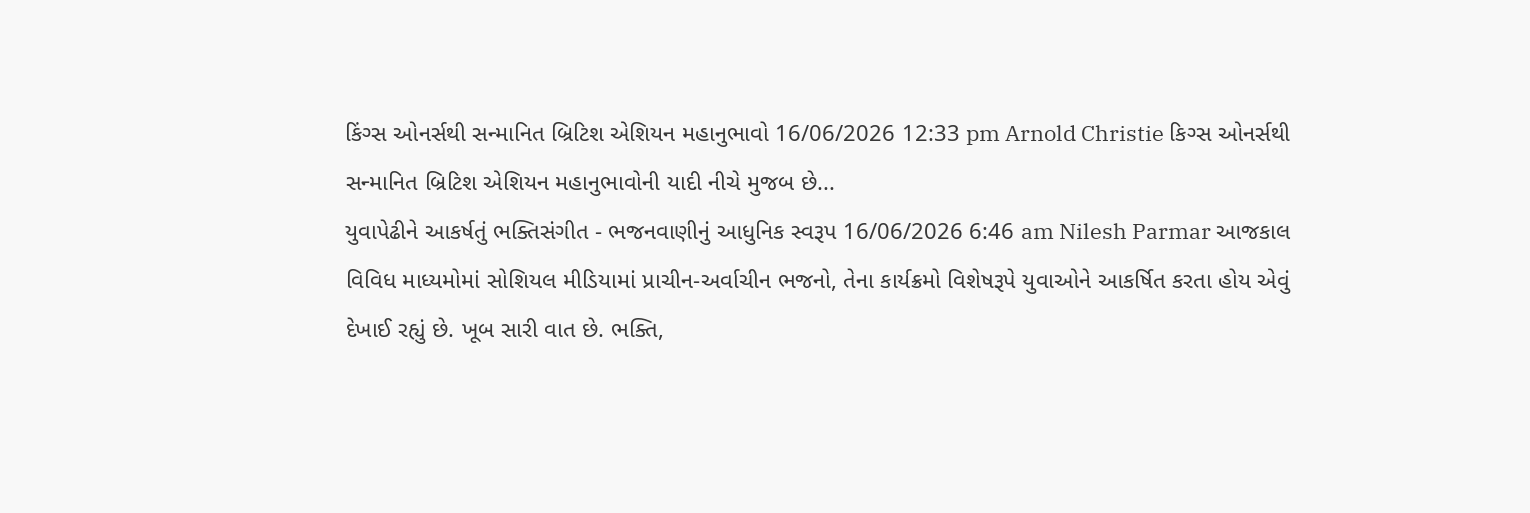કિંગ્સ ઓનર્સથી સન્માનિત બ્રિટિશ એશિયન મહાનુભાવો 16/06/2026 12:33 pm Arnold Christie કિગ્સ ઓનર્સથી સન્માનિત બ્રિટિશ એશિયન મહાનુભાવોની યાદી નીચે મુજબ છે...
યુવાપેઢીને આકર્ષતું ભક્તિસંગીત - ભજનવાણીનું આધુનિક સ્વરૂપ 16/06/2026 6:46 am Nilesh Parmar આજકાલ વિવિધ માધ્યમોમાં સોશિયલ મીડિયામાં પ્રાચીન-અર્વાચીન ભજનો, તેના કાર્યક્રમો વિશેષરૂપે યુવાઓને આકર્ષિત કરતા હોય એવું દેખાઈ રહ્યું છે. ખૂબ સારી વાત છે. ભક્તિ,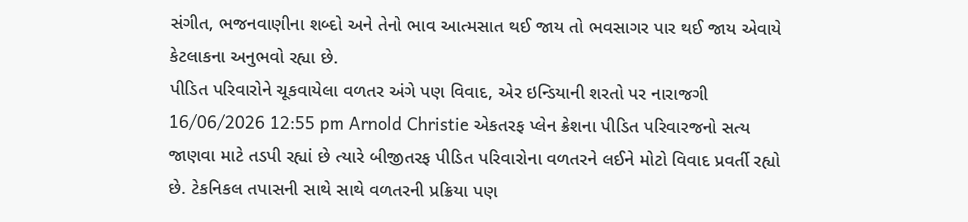સંગીત, ભજનવાણીના શબ્દો અને તેનો ભાવ આત્મસાત થઈ જાય તો ભવસાગર પાર થઈ જાય એવાયે કેટલાકના અનુભવો રહ્યા છે.
પીડિત પરિવારોને ચૂકવાયેલા વળતર અંગે પણ વિવાદ, એર ઇન્ડિયાની શરતો પર નારાજગી 16/06/2026 12:55 pm Arnold Christie એકતરફ પ્લેન ક્રેશના પીડિત પરિવારજનો સત્ય જાણવા માટે તડપી રહ્યાં છે ત્યારે બીજીતરફ પીડિત પરિવારોના વળતરને લઈને મોટો વિવાદ પ્રવર્તી રહ્યો છે. ટેકનિકલ તપાસની સાથે સાથે વળતરની પ્રક્રિયા પણ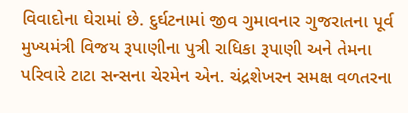વિવાદોના ઘેરામાં છે. દુર્ઘટનામાં જીવ ગુમાવનાર ગુજરાતના પૂર્વ મુખ્યમંત્રી વિજય રૂપાણીના પુત્રી રાધિકા રૂપાણી અને તેમના પરિવારે ટાટા સન્સના ચેરમેન એન. ચંદ્રશેખરન સમક્ષ વળતરના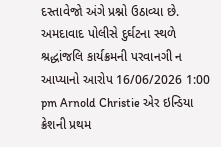દસ્તાવેજો અંગે પ્રશ્નો ઉઠાવ્યા છે.
અમદાવાદ પોલીસે દુર્ઘટના સ્થળે શ્રદ્ધાંજલિ કાર્યક્રમની પરવાનગી ન આપ્યાનો આરોપ 16/06/2026 1:00 pm Arnold Christie એર ઇન્ડિયા ક્રેશની પ્રથમ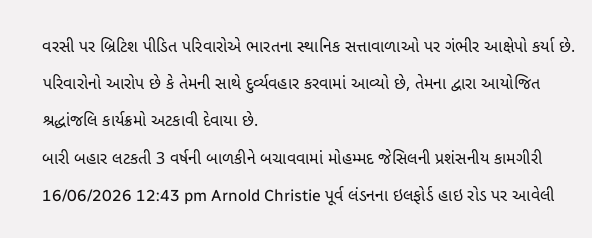વરસી પર બ્રિટિશ પીડિત પરિવારોએ ભારતના સ્થાનિક સત્તાવાળાઓ પર ગંભીર આક્ષેપો કર્યા છે. પરિવારોનો આરોપ છે કે તેમની સાથે દુર્વ્યવહાર કરવામાં આવ્યો છે, તેમના દ્વારા આયોજિત શ્રદ્ધાંજલિ કાર્યક્રમો અટકાવી દેવાયા છે.
બારી બહાર લટકતી 3 વર્ષની બાળકીને બચાવવામાં મોહમ્મદ જેસિલની પ્રશંસનીય કામગીરી 16/06/2026 12:43 pm Arnold Christie પૂર્વ લંડનના ઇલફોર્ડ હાઇ રોડ પર આવેલી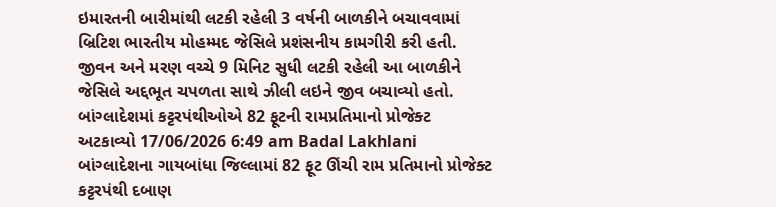ઇમારતની બારીમાંથી લટકી રહેલી 3 વર્ષની બાળકીને બચાવવામાં બ્રિટિશ ભારતીય મોહમ્મદ જેસિલે પ્રશંસનીય કામગીરી કરી હતી. જીવન અને મરણ વચ્ચે 9 મિનિટ સુધી લટકી રહેલી આ બાળકીને જેસિલે અદ્દભૂત ચપળતા સાથે ઝીલી લઇને જીવ બચાવ્યો હતો.
બાંગ્લાદેશમાં કટ્ટરપંથીઓએ 82 ફૂટની રામપ્રતિમાનો પ્રોજેક્ટ અટકાવ્યો 17/06/2026 6:49 am Badal Lakhlani બાંગ્લાદેશના ગાયબાંધા જિલ્લામાં 82 ફૂટ ઊંચી રામ પ્રતિમાનો પ્રોજેક્ટ કટ્ટરપંથી દબાણ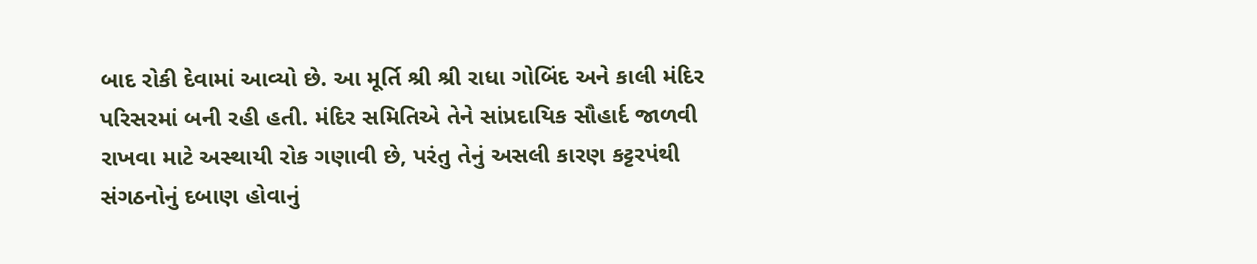બાદ રોકી દેવામાં આવ્યો છે. આ મૂર્તિ શ્રી શ્રી રાધા ગોબિંદ અને કાલી મંદિર પરિસરમાં બની રહી હતી. મંદિર સમિતિએ તેને સાંપ્રદાયિક સૌહાર્દ જાળવી રાખવા માટે અસ્થાયી રોક ગણાવી છે, પરંતુ તેનું અસલી કારણ કટ્ટરપંથી સંગઠનોનું દબાણ હોવાનું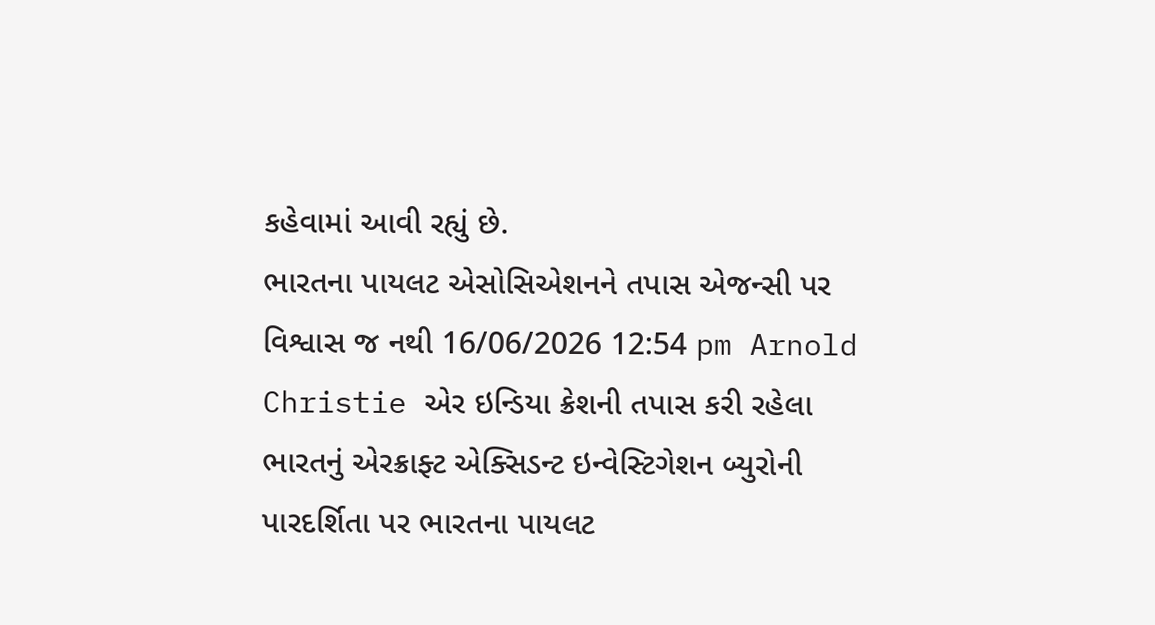કહેવામાં આવી રહ્યું છે.
ભારતના પાયલટ એસોસિએશનને તપાસ એજન્સી પર વિશ્વાસ જ નથી 16/06/2026 12:54 pm Arnold Christie એર ઇન્ડિયા ક્રેશની તપાસ કરી રહેલા ભારતનું એરક્રાફ્ટ એક્સિડન્ટ ઇન્વેસ્ટિગેશન બ્યુરોની પારદર્શિતા પર ભારતના પાયલટ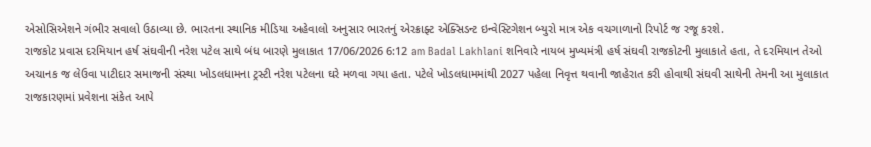એસોસિએશને ગંભીર સવાલો ઉઠાવ્યા છે. ભારતના સ્થાનિક મીડિયા અહેવાલો અનુસાર ભારતનું એરક્રાફ્ટ એક્સિડન્ટ ઇન્વેસ્ટિગેશન બ્યુરો માત્ર એક વચગાળાનો રિપોર્ટ જ રજૂ કરશે.
રાજકોટ પ્રવાસ દરમિયાન હર્ષ સંઘવીની નરેશ પટેલ સાથે બંધ બારણે મુલાકાત 17/06/2026 6:12 am Badal Lakhlani શનિવારે નાયબ મુખ્યમંત્રી હર્ષ સંઘવી રાજકોટની મુલાકાતે હતા, તે દરમિયાન તેઓ અચાનક જ લેઉવા પાટીદાર સમાજની સંસ્થા ખોડલધામના ટ્રસ્ટી નરેશ પટેલના ઘરે મળવા ગયા હતા. પટેલે ખોડલધામમાંથી 2027 પહેલા નિવૃત્ત થવાની જાહેરાત કરી હોવાથી સંઘવી સાથેની તેમની આ મુલાકાત રાજકારણમાં પ્રવેશના સંકેત આપે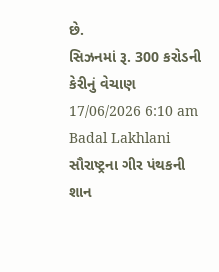છે.
સિઝનમાં રૂ. 300 કરોડની કેરીનું વેચાણ 17/06/2026 6:10 am Badal Lakhlani સૌરાષ્ટ્રના ગીર પંથકની શાન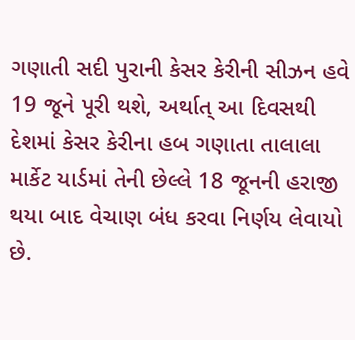ગણાતી સદી પુરાની કેસર કેરીની સીઝન હવે 19 જૂને પૂરી થશે, અર્થાત્ આ દિવસથી દેશમાં કેસર કેરીના હબ ગણાતા તાલાલા માર્કેટ યાર્ડમાં તેની છેલ્લે 18 જૂનની હરાજી થયા બાદ વેચાણ બંધ કરવા નિર્ણય લેવાયો છે.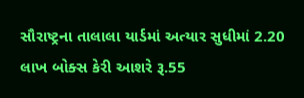સૌરાષ્ટ્રના તાલાલા યાર્ડમાં અત્યાર સુધીમાં 2.20 લાખ બોક્સ કેરી આશરે રૂ.55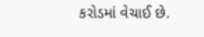કરોડમાં વેચાઈ છે.